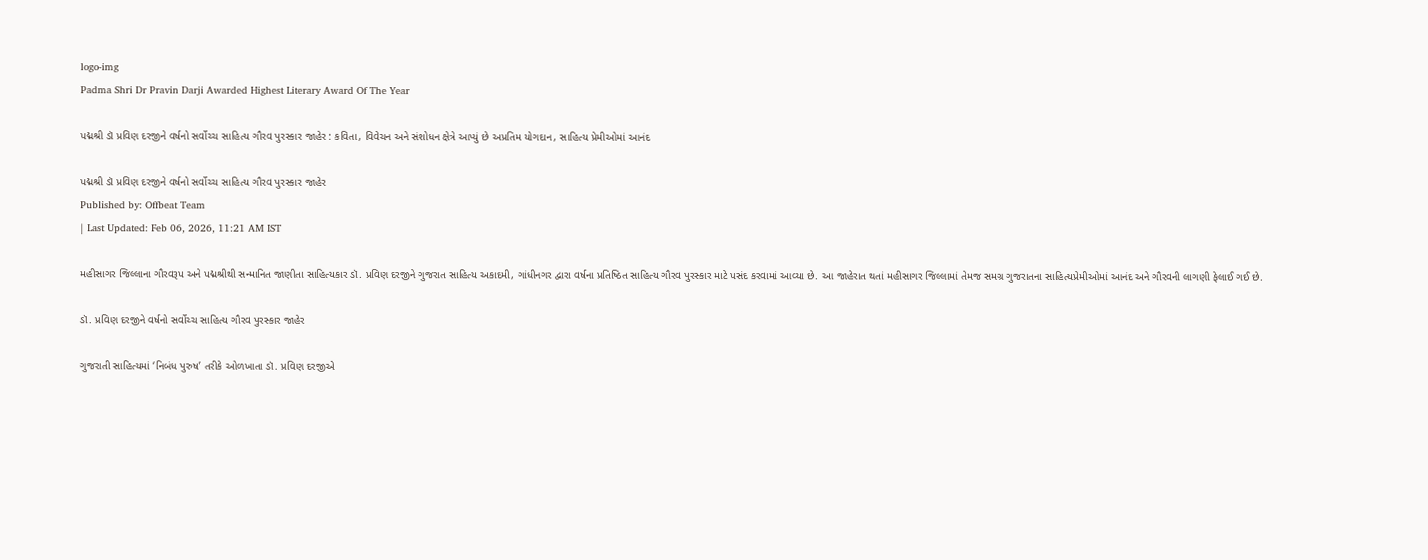logo-img
Padma Shri Dr Pravin Darji Awarded Highest Literary Award Of The Year

પદ્મશ્રી ડૉ પ્રવિણ દરજીને વર્ષનો સર્વોચ્ચ સાહિત્ય ગૌરવ પુરસ્કાર જાહેર : કવિતા, વિવેચન અને સંશોધન ક્ષેત્રે આપ્યું છે અપ્રતિમ યોગદાન, સાહિત્ય પ્રેમીઓમાં આનંદ

પદ્મશ્રી ડૉ પ્રવિણ દરજીને વર્ષનો સર્વોચ્ચ સાહિત્ય ગૌરવ પુરસ્કાર જાહેર
Published by: Offbeat Team
| Last Updated: Feb 06, 2026, 11:21 AM IST

મહીસાગર જિલ્લાના ગૌરવરૂપ અને પદ્મશ્રીથી સન્માનિત જાણીતા સાહિત્યકાર ડૉ. પ્રવિણ દરજીને ગુજરાત સાહિત્ય અકાદમી, ગાંધીનગર દ્વારા વર્ષના પ્રતિષ્ઠિત સાહિત્ય ગૌરવ પુરસ્કાર માટે પસંદ કરવામાં આવ્યા છે. આ જાહેરાત થતાં મહીસાગર જિલ્લામાં તેમજ સમગ્ર ગુજરાતના સાહિત્યપ્રેમીઓમાં આનંદ અને ગૌરવની લાગણી ફેલાઈ ગઈ છે.

ડૉ. પ્રવિણ દરજીને વર્ષનો સર્વોચ્ચ સાહિત્ય ગૌરવ પુરસ્કાર જાહેર

ગુજરાતી સાહિત્યમાં ‘નિબંધ પુરુષ’ તરીકે ઓળખાતા ડૉ. પ્રવિણ દરજીએ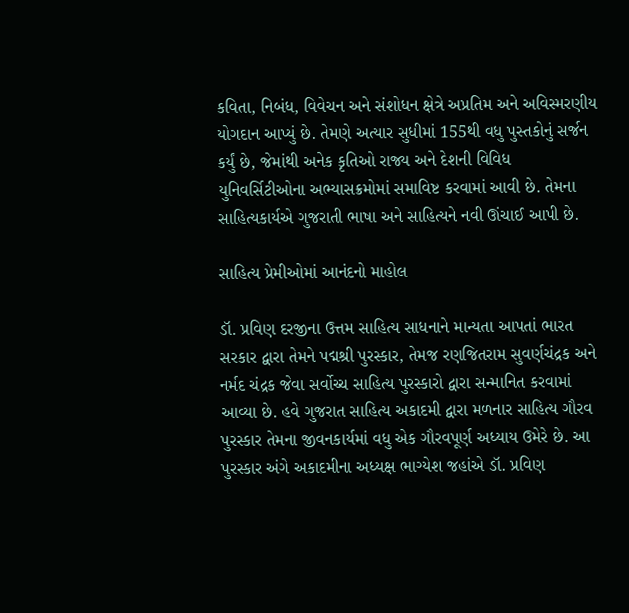કવિતા, નિબંધ, વિવેચન અને સંશોધન ક્ષેત્રે અપ્રતિમ અને અવિસ્મરણીય યોગદાન આપ્યું છે. તેમણે અત્યાર સુધીમાં 155થી વધુ પુસ્તકોનું સર્જન કર્યું છે, જેમાંથી અનેક કૃતિઓ રાજ્ય અને દેશની વિવિધ યુનિવર્સિટીઓના અભ્યાસક્રમોમાં સમાવિષ્ટ કરવામાં આવી છે. તેમના સાહિત્યકાર્યએ ગુજરાતી ભાષા અને સાહિત્યને નવી ઊંચાઈ આપી છે.

સાહિત્ય પ્રેમીઓમાં આનંદનો માહોલ

ડૉ. પ્રવિણ દરજીના ઉત્તમ સાહિત્ય સાધનાને માન્યતા આપતાં ભારત સરકાર દ્વારા તેમને પદ્મશ્રી પુરસ્કાર, તેમજ રણજિતરામ સુવર્ણચંદ્રક અને નર્મદ ચંદ્રક જેવા સર્વોચ્ચ સાહિત્ય પુરસ્કારો દ્વારા સન્માનિત કરવામાં આવ્યા છે. હવે ગુજરાત સાહિત્ય અકાદમી દ્વારા મળનાર સાહિત્ય ગૌરવ પુરસ્કાર તેમના જીવનકાર્યમાં વધુ એક ગૌરવપૂર્ણ અધ્યાય ઉમેરે છે. આ પુરસ્કાર અંગે અકાદમીના અધ્યક્ષ ભાગ્યેશ જહાંએ ડૉ. પ્રવિણ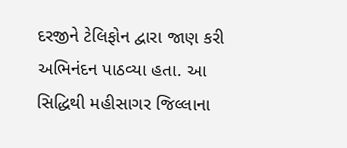દરજીને ટેલિફોન દ્વારા જાણ કરી અભિનંદન પાઠવ્યા હતા. આ સિદ્ધિથી મહીસાગર જિલ્લાના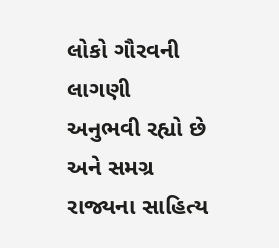લોકો ગૌરવની લાગણી અનુભવી રહ્યો છે અને સમગ્ર રાજ્યના સાહિત્ય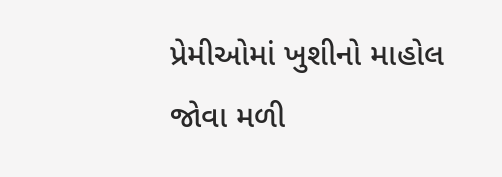પ્રેમીઓમાં ખુશીનો માહોલ જોવા મળી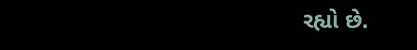રહ્યો છે.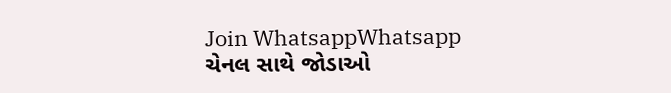Join WhatsappWhatsapp ચેનલ સાથે જોડાઓ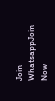Join WhatsappJoin Now